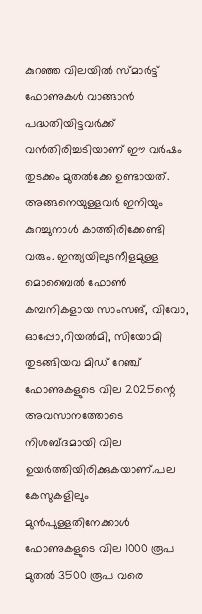കുറഞ്ഞ വിലയിൽ സ്‍മാർട്ട് ഫോണുകൾ വാങ്ങാൻ പദ്ധതിയിട്ടവർക്ക് വൻതിരിച്ചടിയാണ് ഈ വർഷം തുടക്കം മുതൽക്കേ ഉണ്ടായത്. അങ്ങനെയുള്ളവർ ഇനിയും കുറച്ചുനാൾ കാത്തിരിക്കേണ്ടി വരും. ഇന്ത്യയിലുടനീളമുള്ള മൊബൈൽ ഫോൺ കമ്പനികളായ സാംസങ്, വിവോ, ഓപ്പോ,റിയൽമി, സിയോമി തുടങ്ങിയവ മിഡ് റേഞ്ച് ഫോണുകളുടെ വില 2025ന്റെ അവസാനത്തോടെ നിശബ്ദമായി വില ഉയർത്തിയിരിക്കുകയാണ്.പല കേസുകളിലും മുൻപുള്ളതിനേക്കാൾ ഫോണുകളുടെ വില 1000 രൂപ മുതൽ 3500 രൂപ വരെ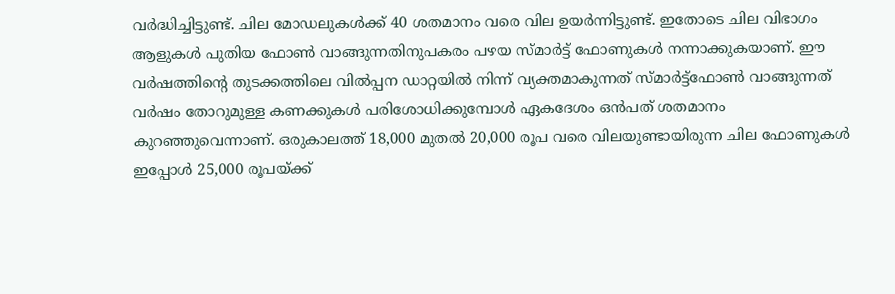വർദ്ധിച്ചിട്ടുണ്ട്. ചില മോഡലുകൾക്ക് 40 ശതമാനം വരെ വില ഉയർന്നിട്ടുണ്ട്. ഇതോടെ ചില വിഭാഗം ആളുകൾ പുതിയ ഫോൺ വാങ്ങുന്നതിനുപകരം പഴയ സ്മാർട്ട് ഫോണുകൾ നന്നാക്കുകയാണ്. ഈ വർഷത്തിന്റെ തുടക്കത്തിലെ വിൽപ്പന ഡാറ്റയിൽ നിന്ന് വ്യക്തമാകുന്നത് സ്മാർട്ട്ഫോൺ വാങ്ങുന്നത് വർഷം തോറുമുള്ള കണക്കുകൾ പരിശോധിക്കുമ്പോൾ ഏകദേശം ഒൻപത് ശതമാനം കുറഞ്ഞുവെന്നാണ്. ഒരുകാലത്ത് 18,000 മുതൽ 20,000 രൂപ വരെ വിലയുണ്ടായിരുന്ന ചില ഫോണുകൾ ഇപ്പോൾ 25,000 രൂപയ്ക്ക്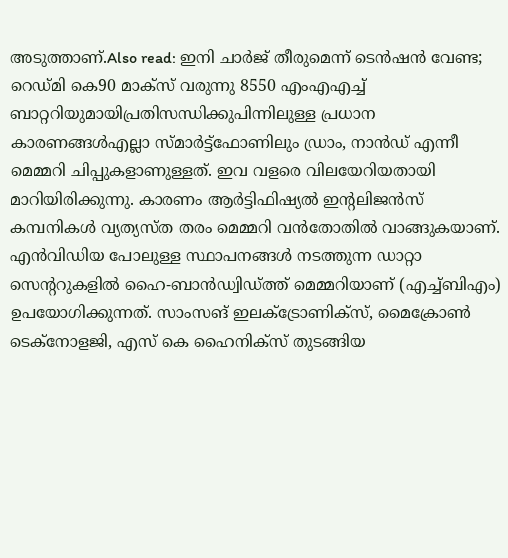അടുത്താണ്.Also read: ഇനി ചാർജ് തീരുമെന്ന് ടെൻഷൻ വേണ്ട; റെഡ്മി കെ90 മാക്സ് വരുന്നു 8550 എംഎഎച്ച് ബാറ്ററിയുമായിപ്രതിസന്ധിക്കുപിന്നിലുള്ള പ്രധാന കാരണങ്ങൾഎല്ലാ സ്മാർട്ട്ഫോണിലും ഡ്രാം, നാൻഡ് എന്നീ മെമ്മറി ചിപ്പുകളാണുള്ളത്. ഇവ വളരെ വിലയേറിയതായി മാറിയിരിക്കുന്നു. കാരണം ആർട്ടിഫിഷ്യൽ ഇന്റലിജൻസ് കമ്പനികൾ വ്യത്യസ്ത തരം മെമ്മറി വൻതോതിൽ വാങ്ങുകയാണ്. എൻവിഡിയ പോലുള്ള സ്ഥാപനങ്ങൾ നടത്തുന്ന ഡാറ്റാ സെന്ററുകളിൽ ഹൈ-ബാൻഡ്വിഡ്ത്ത് മെമ്മറിയാണ് (എച്ച്ബിഎം) ഉപയോഗിക്കുന്നത്. സാംസങ് ഇലക്ട്രോണിക്സ്, മൈക്രോൺ ടെക്നോളജി, എസ് കെ ഹൈനിക്സ് തുടങ്ങിയ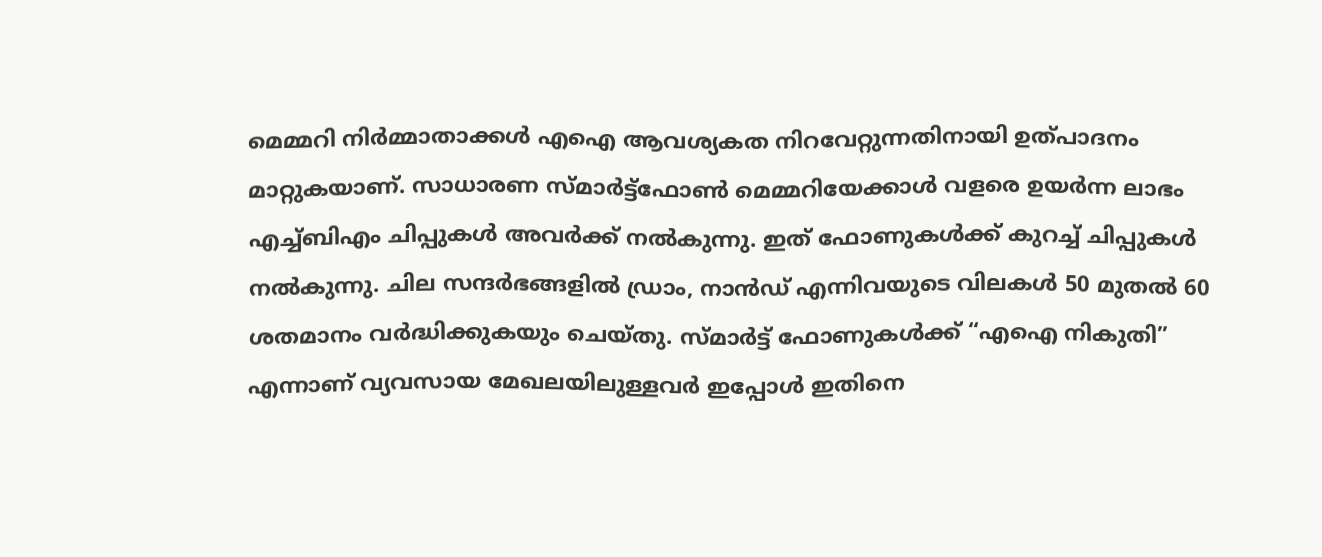മെമ്മറി നിർമ്മാതാക്കൾ എഐ ആവശ്യകത നിറവേറ്റുന്നതിനായി ഉത്പാദനം മാറ്റുകയാണ്. സാധാരണ സ്മാർട്ട്ഫോൺ മെമ്മറിയേക്കാൾ വളരെ ഉയർന്ന ലാഭം എച്ച്ബിഎം ചിപ്പുകൾ അവർക്ക് നൽകുന്നു. ഇത് ഫോണുകൾക്ക് കുറച്ച് ചിപ്പുകൾ നൽകുന്നു. ചില സന്ദർഭങ്ങളിൽ ഡ്രാം, നാൻഡ് എന്നിവയുടെ വിലകൾ 50 മുതൽ 60 ശതമാനം വർദ്ധിക്കുകയും ചെയ്തു. സ്മാർട്ട് ഫോണുകൾക്ക് “എഐ നികുതി” എന്നാണ് വ്യവസായ മേഖലയിലുള്ളവർ ഇപ്പോൾ ഇതിനെ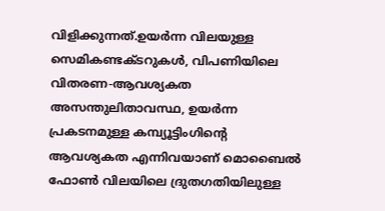വിളിക്കുന്നത്.ഉയർന്ന വിലയുള്ള സെമികണ്ടക്ടറുകൾ, വിപണിയിലെ വിതരണ-ആവശ്യകത അസന്തുലിതാവസ്ഥ, ഉയർന്ന പ്രകടനമുള്ള കമ്പ്യൂട്ടിംഗിന്റെ ആവശ്യകത എന്നിവയാണ് മൊബൈൽ ഫോൺ വിലയിലെ ദ്രുതഗതിയിലുള്ള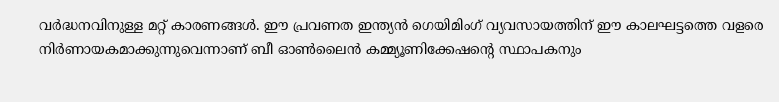വർദ്ധനവിനുള്ള മറ്റ് കാരണങ്ങൾ. ഈ പ്രവണത ഇന്ത്യൻ ഗെയിമിംഗ് വ്യവസായത്തിന് ഈ കാലഘട്ടത്തെ വളരെ നിർണായകമാക്കുന്നുവെന്നാണ് ബീ ഓൺലൈൻ കമ്മ്യൂണിക്കേഷന്റെ സ്ഥാപകനും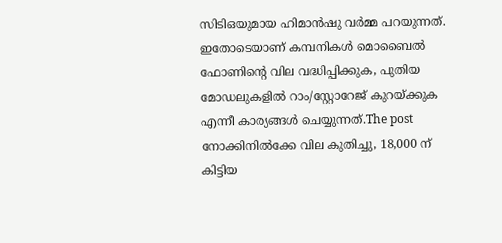സിടിഒയുമായ ഹിമാൻഷു വർമ്മ പറയുന്നത്. ഇതോടെയാണ് കമ്പനികൾ മൊബൈൽ ഫോണിന്റെ വില വദ്ധിപ്പിക്കുക, പുതിയ മോഡലുകളിൽ റാം/സ്റ്റോറേജ് കുറയ്ക്കുക എന്നീ കാര്യങ്ങൾ ചെയ്യുന്നത്.The post നോക്കിനിൽക്കേ വില കുതിച്ചു, 18,000 ന് കിട്ടിയ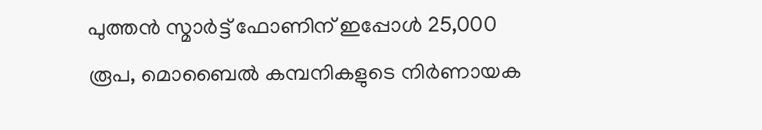പുത്തൻ സ്മാർട്ട് ഫോണിന് ഇപ്പോൾ 25,000 രൂപ, മൊബൈൽ കമ്പനികളുടെ നിർണായക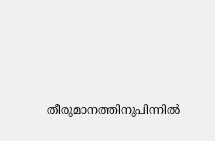തീരുമാനത്തിനുപിന്നിൽ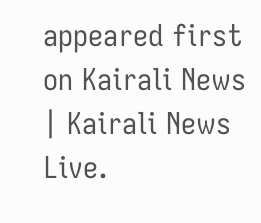appeared first on Kairali News | Kairali News Live.